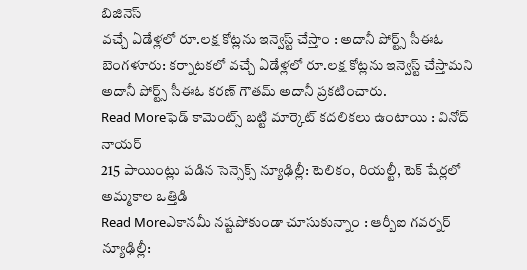బిజినెస్
వచ్చే ఏడేళ్లలో రూ.లక్ష కోట్లను ఇన్వెస్ట్ చేస్తాం : అదానీ పోర్ట్స్ సీఈఓ
బెంగళూరు: కర్నాటకలో వచ్చే ఏడేళ్లలో రూ.లక్ష కోట్లను ఇన్వెస్ట్ చేస్తామని అదానీ పోర్ట్స్ సీఈఓ కరణ్ గౌతమ్ అదానీ ప్రకటించారు.
Read Moreఫెడ్ కామెంట్స్ బట్టి మార్కెట్ కదలికలు ఉంటాయి : వినోద్ నాయర్
215 పాయింట్లు పడిన సెన్సెక్స్ న్యూఢిల్లీ: టెలికం, రియల్టీ, టెక్ షేర్లలో అమ్మకాల ఒత్తిడి
Read Moreఎకానమీ నష్టపోకుండా చూసుకున్నాం : ఆర్బీఐ గవర్నర్
న్యూఢిల్లీ: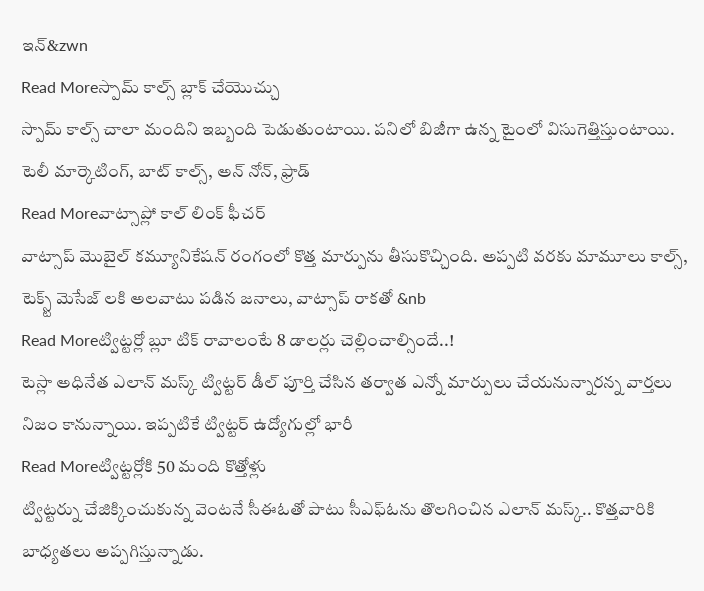ఇన్&zwn
Read Moreస్పామ్ కాల్స్ బ్లాక్ చేయొచ్చు
స్పామ్ కాల్స్ చాలా మందిని ఇబ్బంది పెడుతుంటాయి. పనిలో బిజీగా ఉన్న టైంలో విసుగెత్తిస్తుంటాయి. టెలీ మార్కెటింగ్, బాట్ కాల్స్, అన్ నోన్, ఫ్రాడ్
Read Moreవాట్సాప్లో కాల్ లింక్ ఫీచర్
వాట్సాప్ మొబైల్ కమ్యూనికేషన్ రంగంలో కొత్త మార్పును తీసుకొచ్చింది. అప్పటి వరకు మామూలు కాల్స్, టెక్స్ట్ మెసేజ్ లకి అలవాటు పడిన జనాలు, వాట్సాప్ రాకతో &nb
Read Moreట్విట్టర్లో బ్లూ టిక్ రావాలంటే 8 డాలర్లు చెల్లించాల్సిందే..!
టెస్లా అధినేత ఎలాన్ మస్క్ ట్విట్టర్ డీల్ పూర్తి చేసిన తర్వాత ఎన్నో మార్పులు చేయనున్నారన్న వార్తలు నిజం కానున్నాయి. ఇప్పటికే ట్విట్టర్ ఉద్యోగుల్లో భారీ
Read Moreట్విట్టర్లోకి 50 మంది కొత్తోళ్లు
ట్విట్టర్ను చేజిక్కించుకున్న వెంటనే సీఈఓతో పాటు సీఎఫ్ఓను తొలగించిన ఎలాన్ మస్క్.. కొత్తవారికి బాధ్యతలు అప్పగిస్తున్నాడు.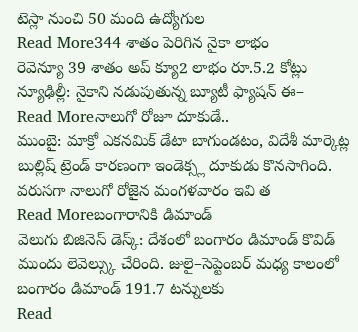టెస్లా నుంచి 50 మంది ఉద్యోగుల
Read More344 శాతం పెరిగిన నైకా లాభం
రెవెన్యూ 39 శాతం అప్ క్యూ2 లాభం రూ.5.2 కోట్లు న్యూఢిల్లీ: నైకాని నడుపుతున్న బ్యూటీ ఫ్యాషన్ ఈ–
Read Moreనాలుగో రోజూ దూకుడే..
ముంబై: మాక్రో ఎకనమిక్ డేటా బాగుండటం, విదేశీ మార్కెట్ల బుల్లిష్ ట్రెండ్ కారణంగా ఇండెక్స్ల దూకుడు కొనసాగింది. వరుసగా నాలుగో రోజైన మంగళవారం ఇవి త
Read Moreబంగారానికి డిమాండ్
వెలుగు బిజినెస్ డెస్క్: దేశంలో బంగారం డిమాండ్ కొవిడ్ ముందు లెవెల్స్కు చేరింది. జులై–సెప్టెంబర్ మధ్య కాలంలో బంగారం డిమాండ్ 191.7 టన్నులకు
Read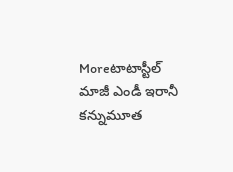Moreటాటాస్టీల్ మాజీ ఎండీ ఇరానీ కన్నుమూత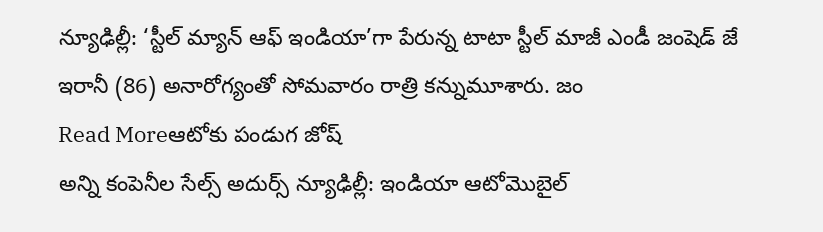న్యూఢిల్లీ: ‘స్టీల్ మ్యాన్ ఆఫ్ ఇండియా’గా పేరున్న టాటా స్టీల్ మాజీ ఎండీ జంషెడ్ జే ఇరానీ (86) అనారోగ్యంతో సోమవారం రాత్రి కన్నుమూశారు. జం
Read Moreఆటోకు పండుగ జోష్
అన్ని కంపెనీల సేల్స్ అదుర్స్ న్యూఢిల్లీ: ఇండియా ఆటోమొబైల్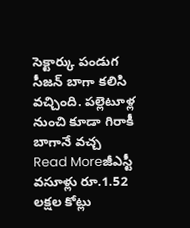సెక్టార్కు పండుగ సీజన్ బాగా కలిసి వచ్చింది. పల్లెటూళ్ల నుంచి కూడా గిరాకీ బాగానే వచ్చ
Read Moreజీఎస్టీ వసూళ్లు రూ.1.52 లక్షల కోట్లు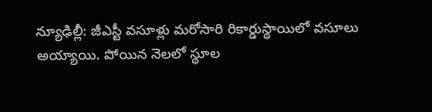న్యూఢిల్లీ: జీఎస్టీ వసూళ్లు మరోసారి రికార్డుస్థాయిలో వసూలు అయ్యాయి. పోయిన నెలలో స్థూల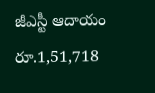జీఎస్టీ ఆదాయం రూ.1,51,718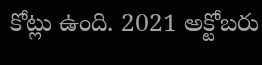కోట్లు ఉంది. 2021 అక్టోబరు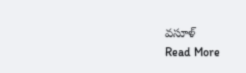వసూళ్
Read More